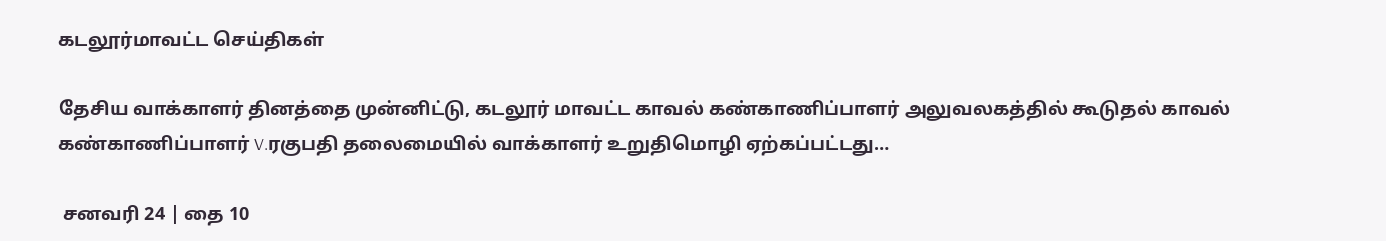கடலூர்மாவட்ட செய்திகள்

தேசிய வாக்காளர் தினத்தை முன்னிட்டு, கடலூர் மாவட்ட காவல் கண்காணிப்பாளர் அலுவலகத்தில் கூடுதல் காவல் கண்காணிப்பாளர் V.ரகுபதி தலைமையில் வாக்காளர் உறுதிமொழி ஏற்கப்பட்டது…

 சனவரி 24 | தை 10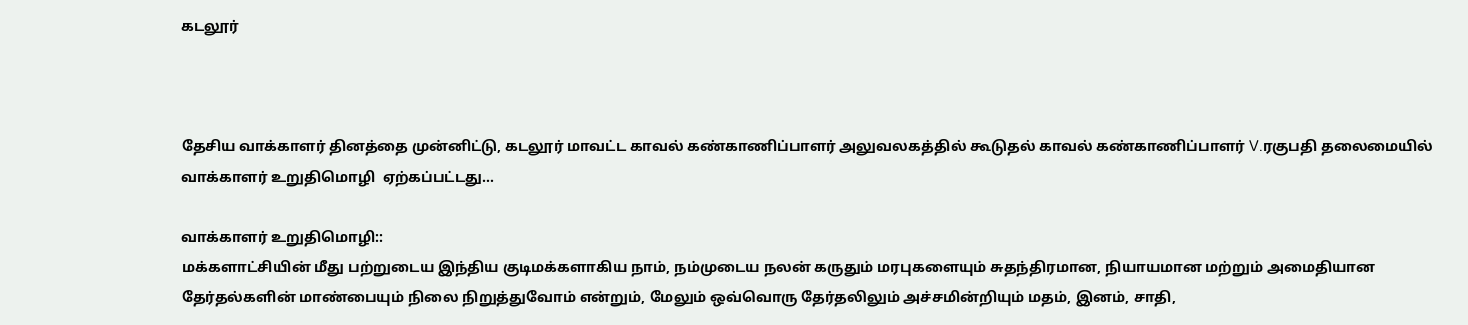கடலூர்



தேசிய வாக்காளர் தினத்தை முன்னிட்டு, கடலூர் மாவட்ட காவல் கண்காணிப்பாளர் அலுவலகத்தில் கூடுதல் காவல் கண்காணிப்பாளர் V.ரகுபதி தலைமையில் வாக்காளர் உறுதிமொழி  ஏற்கப்பட்டது…

வாக்காளர் உறுதிமொழி::
மக்களாட்சியின் மீது பற்றுடைய இந்திய குடிமக்களாகிய நாம், நம்முடைய நலன் கருதும் மரபுகளையும் சுதந்திரமான, நியாயமான மற்றும் அமைதியான தேர்தல்களின் மாண்பையும் நிலை நிறுத்துவோம் என்றும், மேலும் ஒவ்வொரு தேர்தலிலும் அச்சமின்றியும் மதம், இனம், சாதி,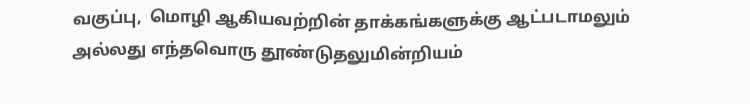வகுப்பு,  மொழி ஆகியவற்றின் தாக்கங்களுக்கு ஆட்படாமலும் அல்லது எந்தவொரு தூண்டுதலுமின்றியம்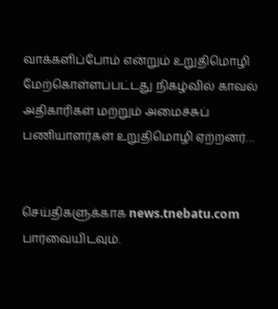வாக்களிப்போம் என்றும் உறுதிமொழி மேற்கொள்ளப்பட்டது நிகழ்வில் காவல் அதிகாரிகள் மற்றும் அமைச்சுப் பணியாளர்கள் உறுதிமொழி ஏற்றனர்…


செய்திகளுக்காக news.tnebatu.com பார்வையிடவும்.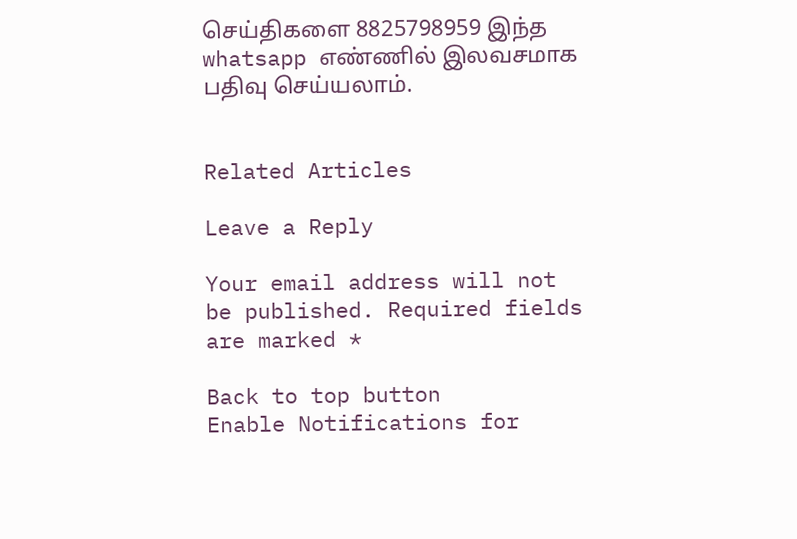செய்திகளை 8825798959 இந்த whatsapp எண்ணில் இலவசமாக பதிவு செய்யலாம்.


Related Articles

Leave a Reply

Your email address will not be published. Required fields are marked *

Back to top button
Enable Notifications for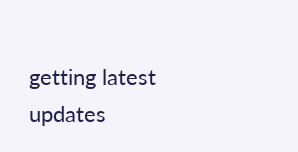getting latest updates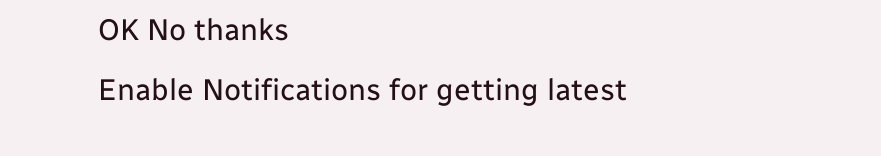OK No thanks
Enable Notifications for getting latest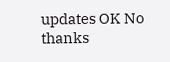updates OK No thanks